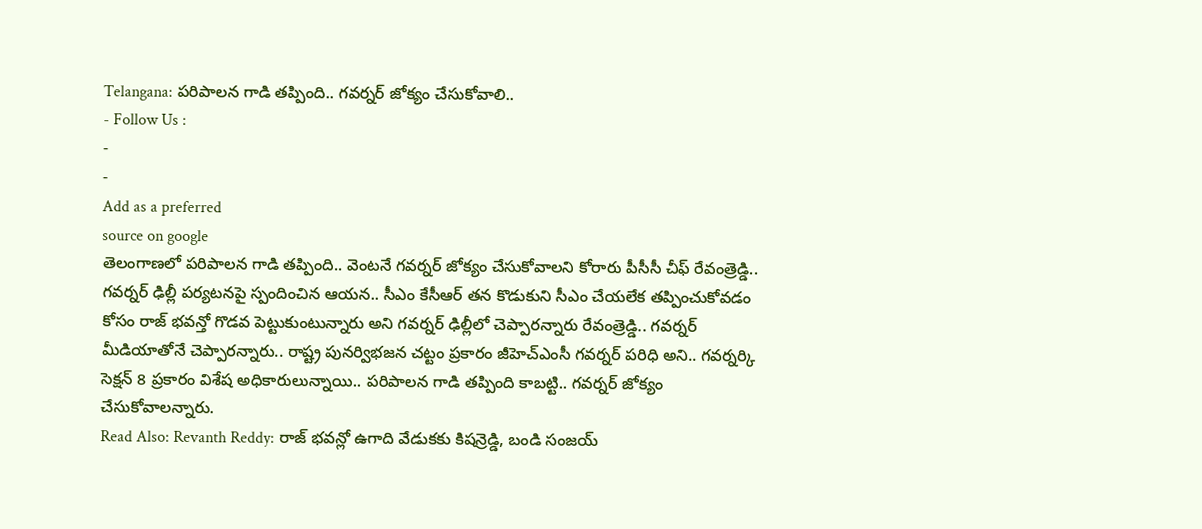Telangana: పరిపాలన గాడి తప్పింది.. గవర్నర్ జోక్యం చేసుకోవాలి..
- Follow Us :
-
-
Add as a preferred
source on google
తెలంగాణలో పరిపాలన గాడి తప్పింది.. వెంటనే గవర్నర్ జోక్యం చేసుకోవాలని కోరారు పీసీసీ చీఫ్ రేవంత్రెడ్డి.. గవర్నర్ ఢిల్లీ పర్యటనపై స్పందించిన ఆయన.. సీఎం కేసీఆర్ తన కొడుకుని సీఎం చేయలేక తప్పించుకోవడం కోసం రాజ్ భవన్తో గొడవ పెట్టుకుంటున్నారు అని గవర్నర్ ఢిల్లీలో చెప్పారన్నారు రేవంత్రెడ్డి.. గవర్నర్ మీడియాతోనే చెప్పారన్నారు.. రాష్ట్ర పునర్విభజన చట్టం ప్రకారం జీహెచ్ఎంసీ గవర్నర్ పరిధి అని.. గవర్నర్కి సెక్షన్ 8 ప్రకారం విశేష అధికారులున్నాయి.. పరిపాలన గాడి తప్పింది కాబట్టి.. గవర్నర్ జోక్యం చేసుకోవాలన్నారు.
Read Also: Revanth Reddy: రాజ్ భవన్లో ఉగాది వేడుకకు కిషన్రెడ్డి, బండి సంజయ్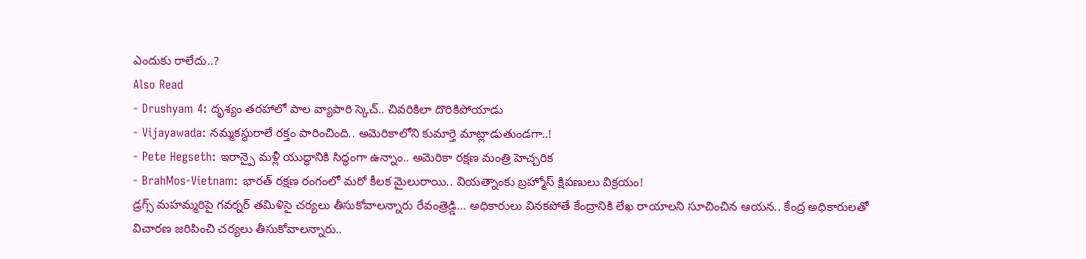ఎందుకు రాలేదు..?
Also Read
- Drushyam 4: దృశ్యం తరహాలో పాల వ్యాపారి స్కెచ్.. చివరికిలా దొరికిపోయాడు
- Vijayawada: నమ్మకస్థురాలే రక్తం పారించింది.. అమెరికాలోని కుమార్తె మాట్లాడుతుండగా..!
- Pete Hegseth: ఇరాన్పై మళ్లీ యుద్ధానికి సిద్ధంగా ఉన్నాం.. అమెరికా రక్షణ మంత్రి హెచ్చరిక
- BrahMos-Vietnam: భారత్ రక్షణ రంగంలో మరో కీలక మైలురాయి.. వియత్నాంకు బ్రహ్మోస్ క్షిపణులు విక్రయం!
డ్రగ్స్ మహమ్మరిపై గవర్నర్ తమిళిసై చర్యలు తీసుకోవాలన్నారు రేవంత్రెడ్డి… అధికారులు వినకపోతే కేంద్రానికి లేఖ రాయాలని సూచించిన ఆయన.. కేంద్ర అధికారులతో విచారణ జరిపించి చర్యలు తీసుకోవాలన్నారు..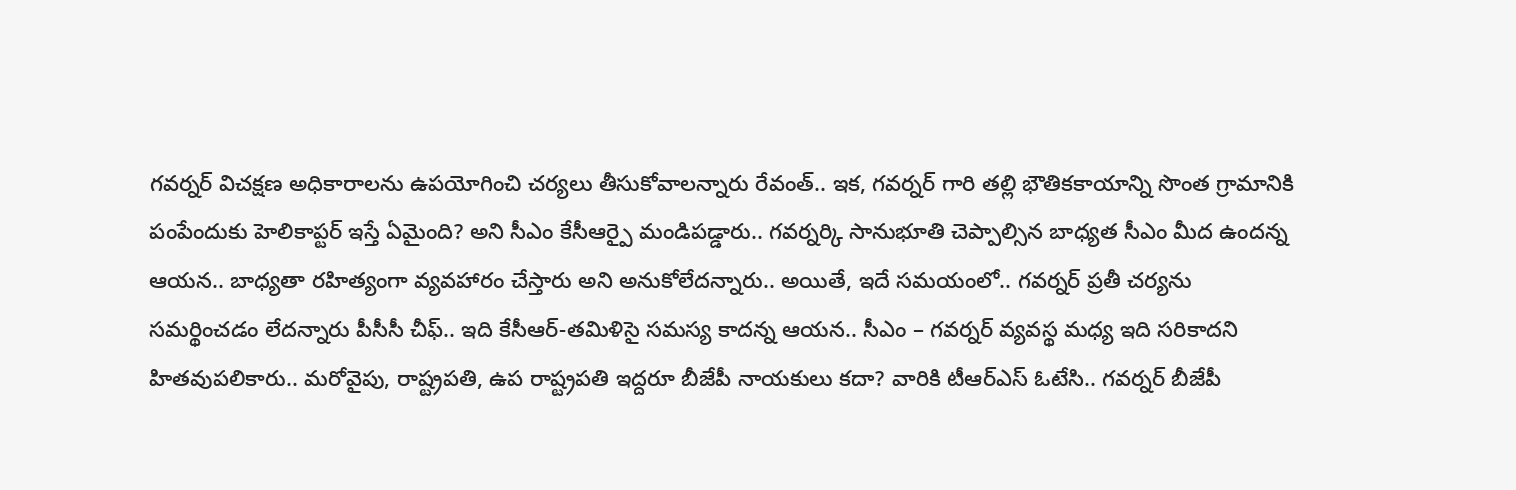గవర్నర్ విచక్షణ అధికారాలను ఉపయోగించి చర్యలు తీసుకోవాలన్నారు రేవంత్.. ఇక, గవర్నర్ గారి తల్లి భౌతికకాయాన్ని సొంత గ్రామానికి పంపేందుకు హెలికాప్టర్ ఇస్తే ఏమైంది? అని సీఎం కేసీఆర్పై మండిపడ్డారు.. గవర్నర్కి సానుభూతి చెప్పాల్సిన బాధ్యత సీఎం మీద ఉందన్న ఆయన.. బాధ్యతా రహిత్యంగా వ్యవహారం చేస్తారు అని అనుకోలేదన్నారు.. అయితే, ఇదే సమయంలో.. గవర్నర్ ప్రతీ చర్యను సమర్థించడం లేదన్నారు పీసీసీ చీఫ్.. ఇది కేసీఆర్-తమిళిసై సమస్య కాదన్న ఆయన.. సీఎం – గవర్నర్ వ్యవస్థ మధ్య ఇది సరికాదని హితవుపలికారు.. మరోవైపు, రాష్ట్రపతి, ఉప రాష్ట్రపతి ఇద్దరూ బీజేపీ నాయకులు కదా? వారికి టీఆర్ఎస్ ఓటేసి.. గవర్నర్ బీజేపీ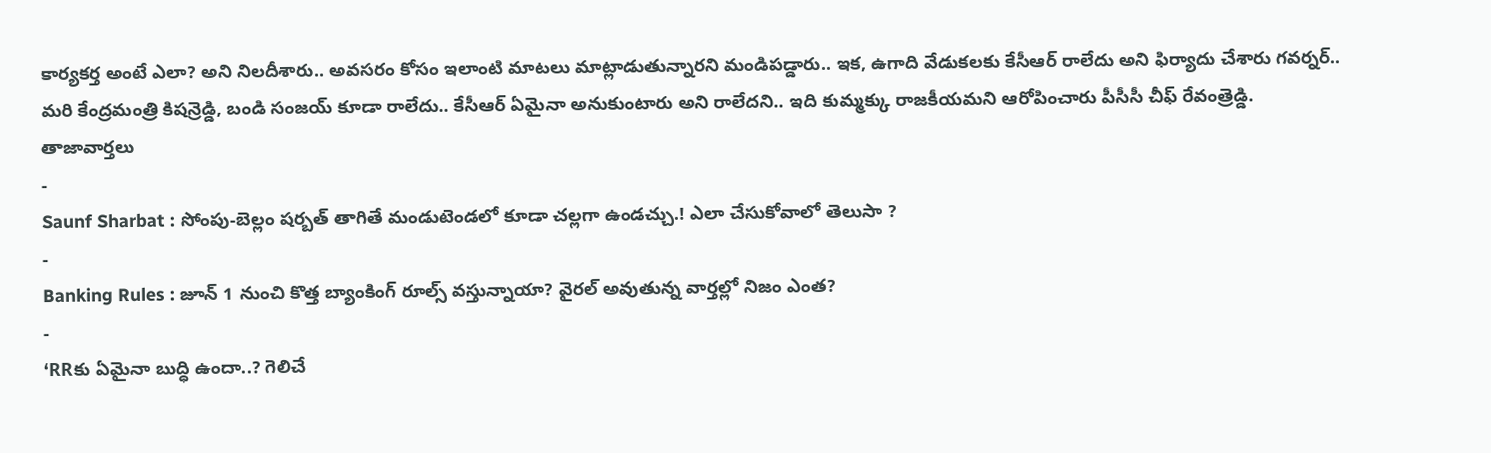కార్యకర్త అంటే ఎలా? అని నిలదీశారు.. అవసరం కోసం ఇలాంటి మాటలు మాట్లాడుతున్నారని మండిపడ్డారు.. ఇక, ఉగాది వేడుకలకు కేసీఆర్ రాలేదు అని ఫిర్యాదు చేశారు గవర్నర్.. మరి కేంద్రమంత్రి కిషన్రెడ్డి, బండి సంజయ్ కూడా రాలేదు.. కేసీఆర్ ఏమైనా అనుకుంటారు అని రాలేదని.. ఇది కుమ్మక్కు రాజకీయమని ఆరోపించారు పీసీసీ చీఫ్ రేవంత్రెడ్డి.
తాజావార్తలు
-
Saunf Sharbat : సోంపు-బెల్లం షర్బత్ తాగితే మండుటెండలో కూడా చల్లగా ఉండచ్చు.! ఎలా చేసుకోవాలో తెలుసా ?
-
Banking Rules : జూన్ 1 నుంచి కొత్త బ్యాంకింగ్ రూల్స్ వస్తున్నాయా? వైరల్ అవుతున్న వార్తల్లో నిజం ఎంత?
-
‘RRకు ఏమైనా బుద్ధి ఉందా..? గెలిచే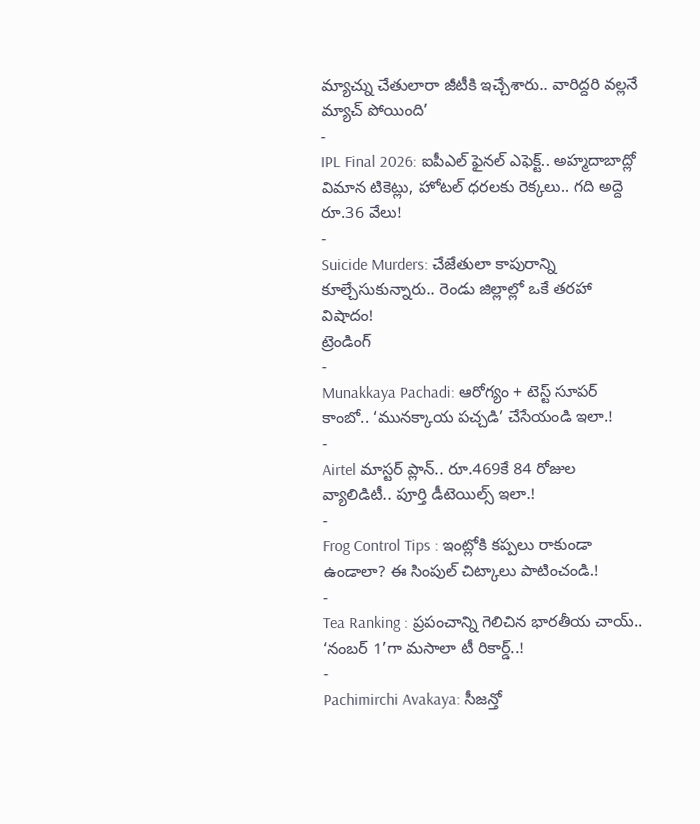మ్యాచ్ను చేతులారా జీటీకి ఇచ్చేశారు.. వారిద్దరి వల్లనే మ్యాచ్ పోయింది’
-
IPL Final 2026: ఐపీఎల్ ఫైనల్ ఎఫెక్ట్.. అహ్మదాబాద్లో విమాన టికెట్లు, హోటల్ ధరలకు రెక్కలు.. గది అద్దె రూ.36 వేలు!
-
Suicide Murders: చేజేతులా కాపురాన్ని కూల్చేసుకున్నారు.. రెండు జిల్లాల్లో ఒకే తరహా విషాదం!
ట్రెండింగ్
-
Munakkaya Pachadi: ఆరోగ్యం + టెస్ట్ సూపర్ కాంబో.. ‘మునక్కాయ పచ్చడి’ చేసేయండి ఇలా.!
-
Airtel మాస్టర్ ప్లాన్.. రూ.469కే 84 రోజుల వ్యాలిడిటీ.. పూర్తి డీటెయిల్స్ ఇలా.!
-
Frog Control Tips : ఇంట్లోకి కప్పలు రాకుండా ఉండాలా? ఈ సింపుల్ చిట్కాలు పాటించండి.!
-
Tea Ranking : ప్రపంచాన్ని గెలిచిన భారతీయ చాయ్.. ‘నంబర్ 1’గా మసాలా టీ రికార్డ్..!
-
Pachimirchi Avakaya: సీజన్తో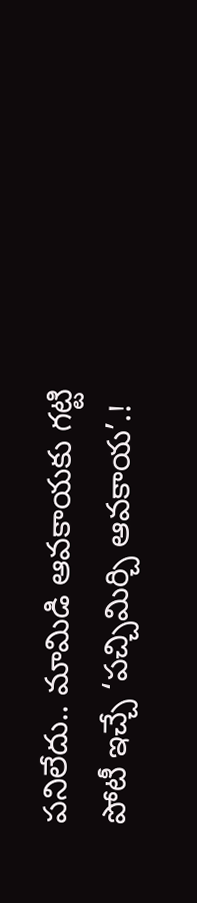పనిలేదు.. మామిడి ఆవకాయకు గట్టి పోటీ ఇచ్చే ‘పచ్చిమిర్చి ఆవకాయ’.!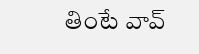తింటే వావ్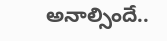అనాల్సిందే..